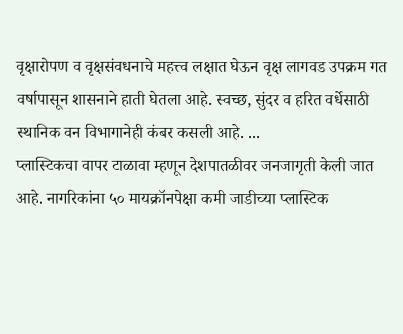वृक्षारोपण व वृक्षसंवधनाचे महत्त्व लक्षात घेऊन वृक्ष लागवड उपक्रम गत वर्षापासून शासनाने हाती घेतला आहे. स्वच्छ, सुंदर व हरित वर्धेसाठी स्थानिक वन विभागानेही कंबर कसली आहे. ...
प्लास्टिकचा वापर टाळावा म्हणून देशपातळीवर जनजागृती केली जात आहे. नागरिकांना ५० मायक्रॉनपेक्षा कमी जाडीच्या प्लास्टिक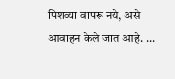पिशव्या वापरू नये, असे आवाहन केले जात आहे. ...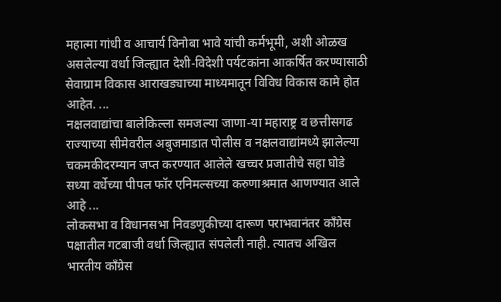महात्मा गांधी व आचार्य विनोबा भावे यांची कर्मभूमी, अशी ओळख असलेल्या वर्धा जिल्ह्यात देशी-विदेशी पर्यटकांना आकर्षित करण्यासाठी सेवाग्राम विकास आराखड्याच्या माध्यमातून विविध विकास कामे होत आहेत. ...
नक्षलवाद्यांचा बालेकिल्ला समजल्या जाणा-या महाराष्ट्र व छत्तीसगढ राज्याच्या सीमेवरील अबुजमाडात पोलीस व नक्षलवाद्यांमध्ये झालेल्या चकमकीदरम्यान जप्त करण्यात आलेले खच्चर प्रजातीचे सहा घोडे सध्या वर्धेच्या पीपल फॉर एनिमल्सच्या करुणाश्रमात आणण्यात आले आहे ...
लोकसभा व विधानसभा निवडणुकीच्या दारूण पराभवानंतर काँग्रेस पक्षातील गटबाजी वर्धा जिल्ह्यात संपलेली नाही. त्यातच अखिल भारतीय काँग्रेस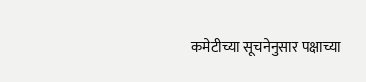कमेटीच्या सूचनेनुसार पक्षाच्या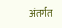अंतर्गत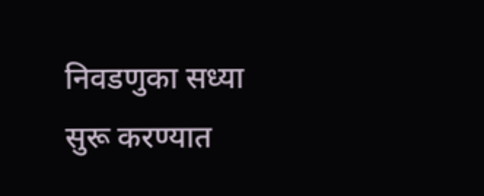निवडणुका सध्या सुरू करण्यात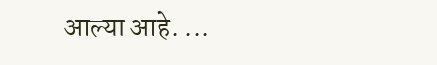आल्या आहे. ...